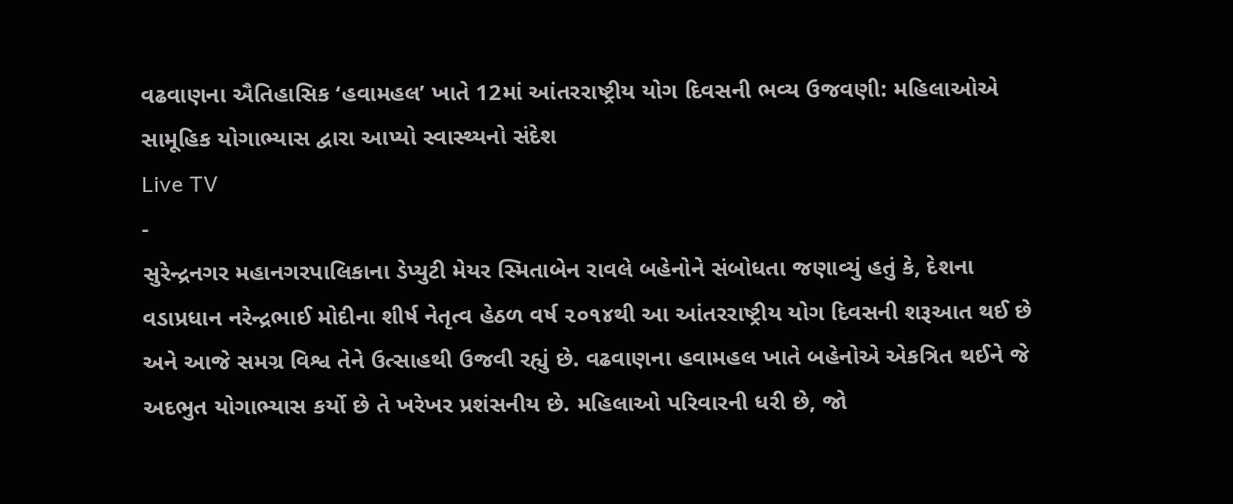વઢવાણના ઐતિહાસિક ‘હવામહલ’ ખાતે 12માં આંતરરાષ્ટ્રીય યોગ દિવસની ભવ્ય ઉજવણી: મહિલાઓએ સામૂહિક યોગાભ્યાસ દ્વારા આપ્યો સ્વાસ્થ્યનો સંદેશ
Live TV
-
સુરેન્દ્રનગર મહાનગરપાલિકાના ડેપ્યુટી મેયર સ્મિતાબેન રાવલે બહેનોને સંબોધતા જણાવ્યું હતું કે, દેશના વડાપ્રધાન નરેન્દ્રભાઈ મોદીના શીર્ષ નેતૃત્વ હેઠળ વર્ષ ૨૦૧૪થી આ આંતરરાષ્ટ્રીય યોગ દિવસની શરૂઆત થઈ છે અને આજે સમગ્ર વિશ્વ તેને ઉત્સાહથી ઉજવી રહ્યું છે. વઢવાણના હવામહલ ખાતે બહેનોએ એકત્રિત થઈને જે અદભુત યોગાભ્યાસ કર્યો છે તે ખરેખર પ્રશંસનીય છે. મહિલાઓ પરિવારની ધરી છે, જો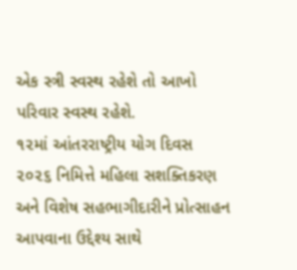એક સ્ત્રી સ્વસ્થ રહેશે તો આખો પરિવાર સ્વસ્થ રહેશે.
૧૨માં આંતરરાષ્ટ્રીય યોગ દિવસ ૨૦૨૬ નિમિત્તે મહિલા સશક્તિકરણ અને વિશેષ સહભાગીદારીને પ્રોત્સાહન આપવાના ઉદ્દેશ્ય સાથે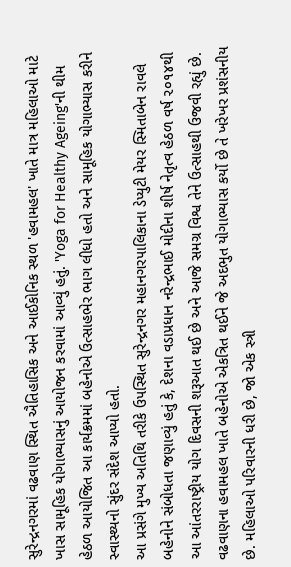સુરેન્દ્રનગરમાં વઢવાણ સ્થિત ઐતિહાસિક અને આઈકોનિક સ્થળ 'હવામહલ' ખાતે માત્ર મહિલાઓ માટે ખાસ સામૂહિક યોગાભ્યાસનું આયોજન કરવામાં આવ્યું હતું. 'Yoga for Healthy Ageing'ની થીમ હેઠળ આયોજિત આ કાર્યક્રમમાં બહેનોએ ઉત્સાહભેર ભાગ લીધો હતો અને સામૂહિક યોગાભ્યાસ કરીને સ્વાસ્થ્યનો સુંદર સંદેશ આપ્યો હતો.
આ પ્રસંગે મુખ્ય અતિથિ તરીકે ઉપસ્થિત સુરેન્દ્રનગર મહાનગરપાલિકાના ડેપ્યુટી મેયર સ્મિતાબેન રાવલે બહેનોને સંબોધતા જણાવ્યું હતું કે, દેશના વડાપ્રધાન નરેન્દ્રભાઈ મોદીના શીર્ષ નેતૃત્વ હેઠળ વર્ષ ૨૦૧૪થી આ આંતરરાષ્ટ્રીય યોગ દિવસની શરૂઆત થઈ છે અને આજે સમગ્ર વિશ્વ તેને ઉત્સાહથી ઉજવી રહ્યું છે. વઢવાણના હવામહલ ખાતે બહેનોએ એકત્રિત થઈને જે અદભુત યોગાભ્યાસ કર્યો છે તે ખરેખર પ્રશંસનીય છે. મહિલાઓ પરિવારની ધરી છે, જો એક સ્ત્રી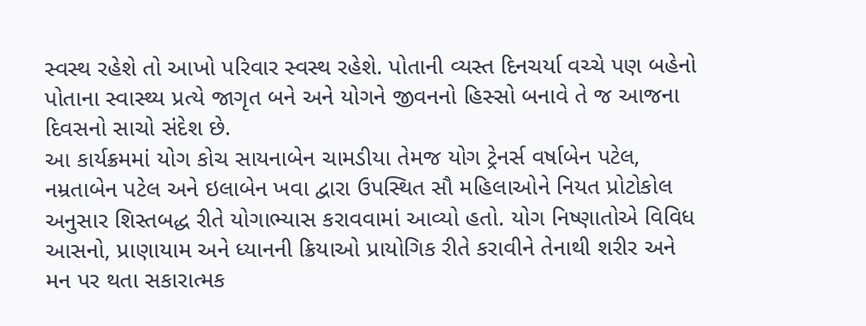સ્વસ્થ રહેશે તો આખો પરિવાર સ્વસ્થ રહેશે. પોતાની વ્યસ્ત દિનચર્યા વચ્ચે પણ બહેનો પોતાના સ્વાસ્થ્ય પ્રત્યે જાગૃત બને અને યોગને જીવનનો હિસ્સો બનાવે તે જ આજના દિવસનો સાચો સંદેશ છે.
આ કાર્યક્રમમાં યોગ કોચ સાયનાબેન ચામડીયા તેમજ યોગ ટ્રેનર્સ વર્ષાબેન પટેલ, નમ્રતાબેન પટેલ અને ઇલાબેન ખવા દ્વારા ઉપસ્થિત સૌ મહિલાઓને નિયત પ્રોટોકોલ અનુસાર શિસ્તબદ્ધ રીતે યોગાભ્યાસ કરાવવામાં આવ્યો હતો. યોગ નિષ્ણાતોએ વિવિધ આસનો, પ્રાણાયામ અને ધ્યાનની ક્રિયાઓ પ્રાયોગિક રીતે કરાવીને તેનાથી શરીર અને મન પર થતા સકારાત્મક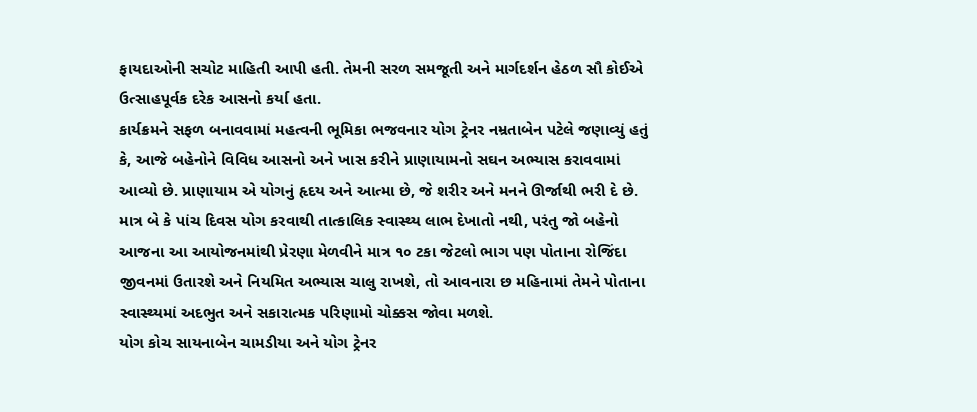ફાયદાઓની સચોટ માહિતી આપી હતી. તેમની સરળ સમજૂતી અને માર્ગદર્શન હેઠળ સૌ કોઈએ ઉત્સાહપૂર્વક દરેક આસનો કર્યા હતા.
કાર્યક્રમને સફળ બનાવવામાં મહત્વની ભૂમિકા ભજવનાર યોગ ટ્રેનર નમ્રતાબેન પટેલે જણાવ્યું હતું કે, આજે બહેનોને વિવિધ આસનો અને ખાસ કરીને પ્રાણાયામનો સઘન અભ્યાસ કરાવવામાં આવ્યો છે. પ્રાણાયામ એ યોગનું હૃદય અને આત્મા છે, જે શરીર અને મનને ઊર્જાથી ભરી દે છે. માત્ર બે કે પાંચ દિવસ યોગ કરવાથી તાત્કાલિક સ્વાસ્થ્ય લાભ દેખાતો નથી, પરંતુ જો બહેનો આજના આ આયોજનમાંથી પ્રેરણા મેળવીને માત્ર ૧૦ ટકા જેટલો ભાગ પણ પોતાના રોજિંદા જીવનમાં ઉતારશે અને નિયમિત અભ્યાસ ચાલુ રાખશે, તો આવનારા છ મહિનામાં તેમને પોતાના સ્વાસ્થ્યમાં અદભુત અને સકારાત્મક પરિણામો ચોક્કસ જોવા મળશે.
યોગ કોચ સાયનાબેન ચામડીયા અને યોગ ટ્રેનર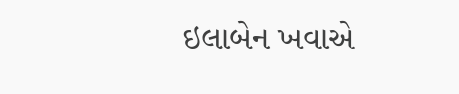ઇલાબેન ખવાએ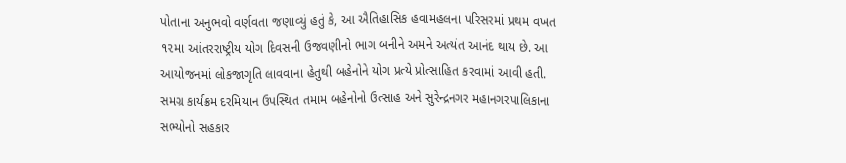પોતાના અનુભવો વર્ણવતા જણાવ્યું હતું કે, આ ઐતિહાસિક હવામહલના પરિસરમાં પ્રથમ વખત ૧૨મા આંતરરાષ્ટ્રીય યોગ દિવસની ઉજવણીનો ભાગ બનીને અમને અત્યંત આનંદ થાય છે. આ આયોજનમાં લોકજાગૃતિ લાવવાના હેતુથી બહેનોને યોગ પ્રત્યે પ્રોત્સાહિત કરવામાં આવી હતી. સમગ્ર કાર્યક્રમ દરમિયાન ઉપસ્થિત તમામ બહેનોનો ઉત્સાહ અને સુરેન્દ્રનગર મહાનગરપાલિકાના સભ્યોનો સહકાર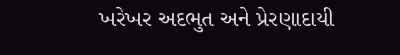ખરેખર અદભુત અને પ્રેરણાદાયી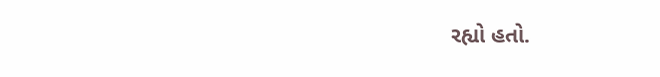રહ્યો હતો.